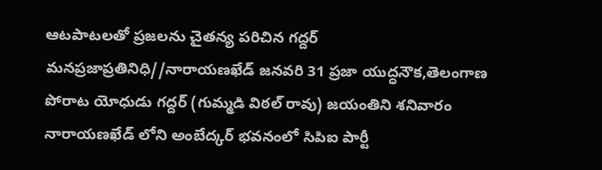ఆటపాటలతో ప్రజలను చైతన్య పరిచిన గద్దర్
మనప్రజాప్రతినిధి//నారాయణఖేడ్ జనవరి 31 ప్రజా యుద్ధనౌక,తెలంగాణ పోరాట యోధుడు గద్దర్ (గుమ్మడి విఠల్ రావు) జయంతిని శనివారం నారాయణఖేడ్ లోని అంబేద్కర్ భవనంలో సిపిఐ పార్టీ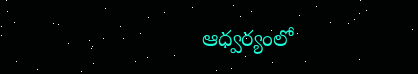ఆధ్వర్యంలో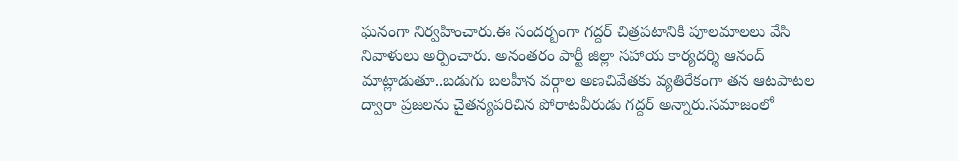ఘనంగా నిర్వహించారు.ఈ సందర్బంగా గద్దర్ చిత్రపటానికి పూలమాలలు వేసి నివాళులు అర్పించారు. అనంతరం పార్టీ జిల్లా సహాయ కార్యదర్శి ఆనంద్ మాట్లాడుతూ..బడుగు బలహీన వర్గాల అణచివేతకు వ్యతిరేకంగా తన ఆటపాటల ద్వారా ప్రజలను చైతన్యపరిచిన పోరాటవీరుడు గద్దర్ అన్నారు.సమాజంలో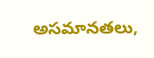అసమానతలు,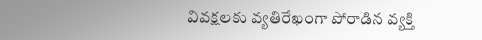వివక్షలకు వ్యతిరేఖంగా పోరాడిన వ్యక్తి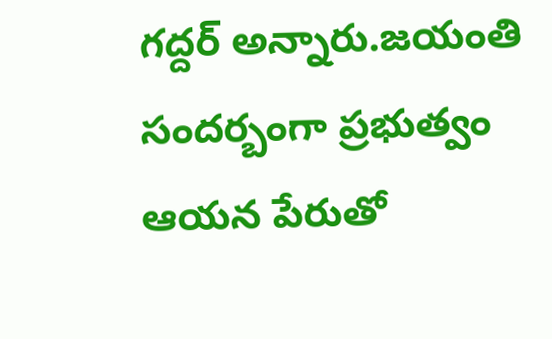గద్దర్ అన్నారు.జయంతి సందర్బంగా ప్రభుత్వం ఆయన పేరుతో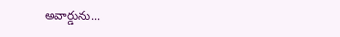అవార్డును...